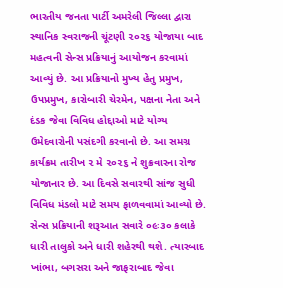ભારતીય જનતા પાર્ટી અમરેલી જિલ્લા દ્વારા સ્થાનિક સ્વરાજની ચૂંટણી ૨૦૨૬ યોજાયા બાદ મહત્વની સેન્સ પ્રક્રિયાનું આયોજન કરવામાં આવ્યું છે. આ પ્રક્રિયાનો મુખ્ય હેતુ પ્રમુખ, ઉપપ્રમુખ, કારોબારી ચેરમેન, પક્ષના નેતા અને દંડક જેવા વિવિધ હોદ્દાઓ માટે યોગ્ય ઉમેદવારોની પસંદગી કરવાનો છે. આ સમગ્ર કાર્યક્રમ તારીખ ૨ મે ૨૦૨૬ ને શુક્રવારના રોજ યોજાનાર છે. આ દિવસે સવારથી સાંજ સુધી વિવિધ મંડલો માટે સમય ફાળવવામાં આવ્યો છે. સેન્સ પ્રક્રિયાની શરૂઆત સવારે ૦૯ઃ૩૦ કલાકે ધારી તાલુકો અને ધારી શહેરથી થશે. ત્યારબાદ ખાંભા, બગસરા અને જાફરાબાદ જેવા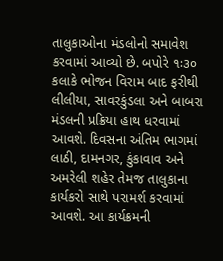તાલુકાઓના મંડલોનો સમાવેશ કરવામાં આવ્યો છે. બપોરે ૧ઃ૩૦ કલાકે ભોજન વિરામ બાદ ફરીથી લીલીયા, સાવરકુંડલા અને બાબરા મંડલની પ્રક્રિયા હાથ ધરવામાં આવશે. દિવસના અંતિમ ભાગમાં લાઠી, દામનગર, કુંકાવાવ અને અમરેલી શહેર તેમજ તાલુકાના કાર્યકરો સાથે પરામર્શ કરવામાં આવશે. આ કાર્યક્રમની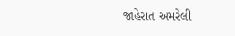જાહેરાત અમરેલી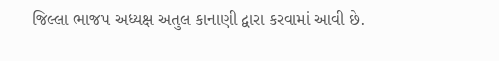જિલ્લા ભાજપ અધ્યક્ષ અતુલ કાનાણી દ્વારા કરવામાં આવી છે.